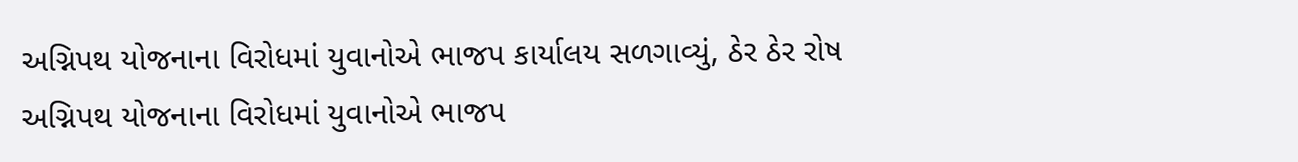અગ્નિપથ યોજનાના વિરોધમાં યુવાનોએ ભાજપ કાર્યાલય સળગાવ્યું, ઠેર ઠેર રોષ
અગ્નિપથ યોજનાના વિરોધમાં યુવાનોએ ભાજપ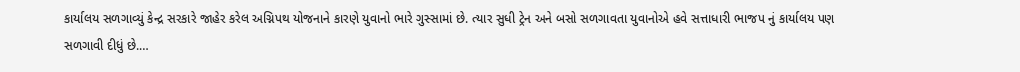કાર્યાલય સળગાવ્યું કેન્દ્ર સરકારે જાહેર કરેલ અગ્નિપથ યોજનાને કારણે યુવાનો ભારે ગુસ્સામાં છે. ત્યાર સુધી ટ્રેન અને બસો સળગાવતા યુવાનોએ હવે સત્તાધારી ભાજપ નું કાર્યાલય પણ સળગાવી દીધું છે.…